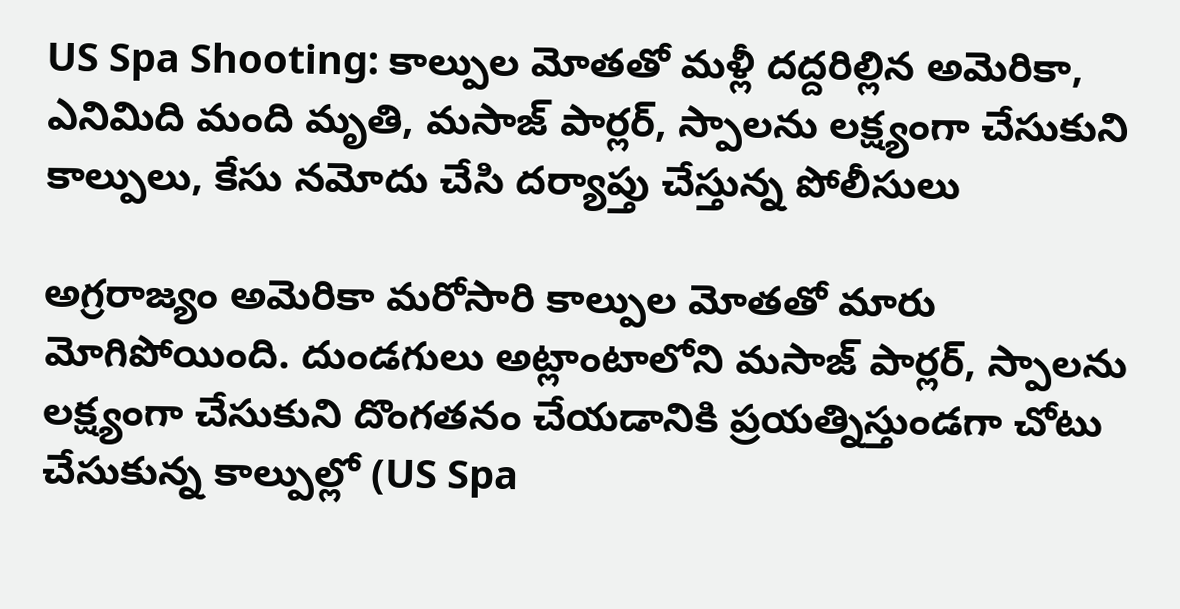US Spa Shooting: కాల్పుల మోతతో మళ్లీ దద్దరిల్లిన అమెరికా, ఎనిమిది మంది మృతి, మసాజ్‌ పార్లర్‌, స్పాలను లక్ష్యంగా చేసుకుని కాల్పులు, కేసు నమోదు చేసి దర్యాప్తు చేస్తున్న పోలీసులు

అగ్రరాజ్యం అమెరికా మరోసారి కాల్పుల మోతతో మారు మోగిపోయింది. దుండగులు అట్లాంటాలోని మసాజ్‌ పార్లర్‌, స్పాలను లక్ష్యంగా చేసుకుని దొంగతనం చేయడానికి ప్రయత్నిస్తుండగా చోటు చేసుకున్న కాల్పుల్లో (US Spa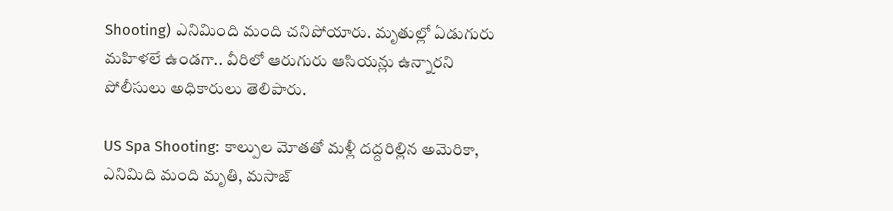Shooting) ఎనిమింది మంది చనిపోయారు. మృతుల్లో ఏడుగురు మహిళలే ఉండగా.. వీరిలో ఆరుగురు ఆసియన్లు ఉన్నారని పోలీసులు అధికారులు తెలిపారు.

US Spa Shooting: కాల్పుల మోతతో మళ్లీ దద్దరిల్లిన అమెరికా, ఎనిమిది మంది మృతి, మసాజ్‌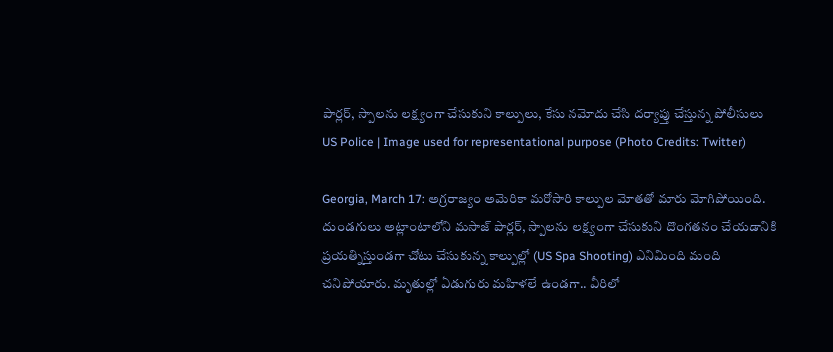పార్లర్‌, స్పాలను లక్ష్యంగా చేసుకుని కాల్పులు, కేసు నమోదు చేసి దర్యాప్తు చేస్తున్న పోలీసులు
US Police | Image used for representational purpose (Photo Credits: Twitter)

Georgia, March 17: అగ్రరాజ్యం అమెరికా మరోసారి కాల్పుల మోతతో మారు మోగిపోయింది. దుండగులు అట్లాంటాలోని మసాజ్‌ పార్లర్‌, స్పాలను లక్ష్యంగా చేసుకుని దొంగతనం చేయడానికి ప్రయత్నిస్తుండగా చోటు చేసుకున్న కాల్పుల్లో (US Spa Shooting) ఎనిమింది మంది చనిపోయారు. మృతుల్లో ఏడుగురు మహిళలే ఉండగా.. వీరిలో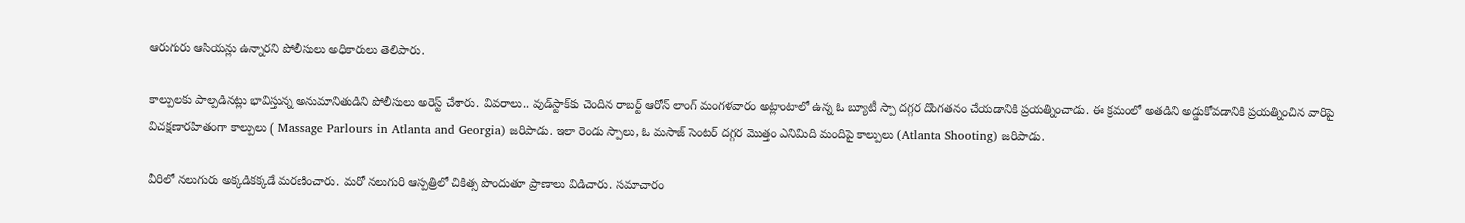ఆరుగురు ఆసియన్లు ఉన్నారని పోలీసులు అధికారులు తెలిపారు.

కాల్పులకు పాల్పడినట్లు భావిస్తున్న అనుమానితుడిని పోలీసులు అరెస్ట్‌ చేశారు. వివరాలు.. వుడ్‌స్టాక్‌కు చెందిన రాబర్ట్ ఆరోన్ లాంగ్‌ మంగళవారం అట్లాంటాలో ఉన్న ఓ బ్యూటీ స్పా దగ్గర దొంగతనం చేయడానికి ప్రయత్నించాడు. ఈ క్రమంలో అతడిని అడ్డుకోవడానికి ప్రయత్నించిన వారిపై విచక్షణారహితంగా కాల్పులు ( Massage Parlours in Atlanta and Georgia) జరిపాడు. ఇలా రెండు స్పాలు, ఓ మసాజ్‌ సెంటర్‌ దగ్గర మొత్తం ఎనిమిది మందిపై కాల్పులు (Atlanta Shooting) జరిపాడు.

వీరిలో నలుగురు అక్కడికక్కడే మరణించారు. మరో నలుగురి ఆస్పత్రిలో చికిత్స పొందుతూ ప్రాణాలు విడిచారు. సమాచారం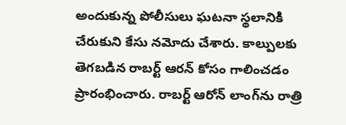అందుకున్న పోలీసులు ఘటనా స్థలానికి చేరుకుని కేసు నమోదు చేశారు. కాల్పులకు తెగబడిన రాబర్ట్‌ ఆరన్‌ కోసం గాలించడం ప్రారంభించారు. రాబర్ట్ ఆరోన్ లాంగ్‌ను రాత్రి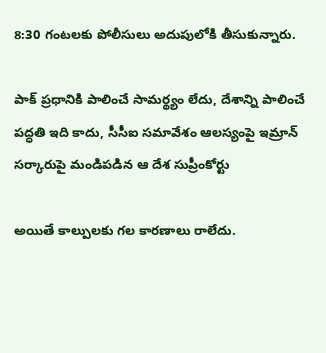8:30 గంటలకు పోలీసులు అదుపులోకి తీసుకున్నారు.

పాక్ ప్రధానికి పాలించే సామర్థ్యం లేదు, దేశాన్ని పాలించే పద్ధతి ఇది కాదు, సీసీఐ సమావేశం ఆలస్యంపై ఇమ్రాన్ సర్కారుపై మండిపడిన ఆ దేశ సుప్రీంకోర్టు

అయితే కాల్పులకు గల కారణాలు రాలేదు.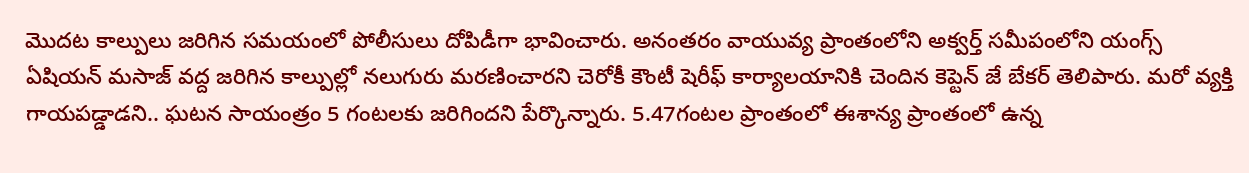మొదట కాల్పులు జరిగిన సమయంలో పోలీసులు దోపిడీగా భావించారు. అనంతరం వాయువ్య ప్రాంతంలోని అక్వర్త్‌ సమీపంలోని యంగ్స్ ఏషియన్ మసాజ్ వద్ద జరిగిన కాల్పుల్లో నలుగురు మరణించారని చెరోకీ కౌంటీ షెరీఫ్ కార్యాలయానికి చెందిన కెప్టెన్ జే బేకర్ తెలిపారు. మరో వ్యక్తి గాయపడ్డాడని.. ఘటన సాయంత్రం 5 గంటలకు జరిగిందని పేర్కొన్నారు. 5.47గంటల ప్రాంతంలో ఈశాన్య ప్రాంతంలో ఉన్న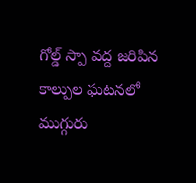గోల్డ్‌ స్పా వద్ద జరిపిన కాల్పుల ఘటనలో ముగ్గురు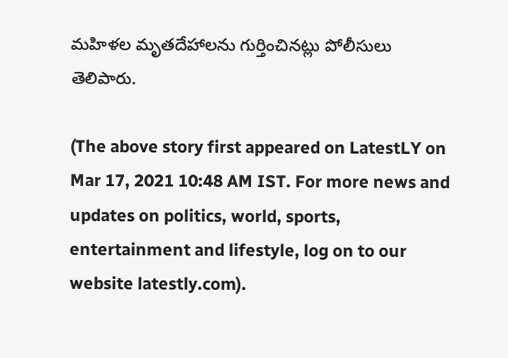మహిళల మృతదేహాలను గుర్తించినట్లు పోలీసులు తెలిపారు.

(The above story first appeared on LatestLY on Mar 17, 2021 10:48 AM IST. For more news and updates on politics, world, sports, entertainment and lifestyle, log on to our website latestly.com).